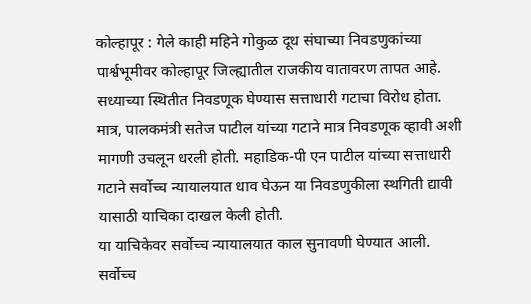कोल्हापूर : गेले काही महिने गोकुळ दूध संघाच्या निवडणुकांच्या पार्श्वभूमीवर कोल्हापूर जिल्ह्यातील राजकीय वातावरण तापत आहे. सध्याच्या स्थितीत निवडणूक घेण्यास सत्ताधारी गटाचा विरोध होता. मात्र, पालकमंत्री सतेज पाटील यांच्या गटाने मात्र निवडणूक व्हावी अशी मागणी उचलून धरली होती. महाडिक-पी एन पाटील यांच्या सत्ताधारी गटाने सर्वोच्च न्यायालयात धाव घेऊन या निवडणुकीला स्थगिती द्यावी यासाठी याचिका दाखल केली होती.
या याचिकेवर सर्वोच्च न्यायालयात काल सुनावणी घेण्यात आली. सर्वोच्च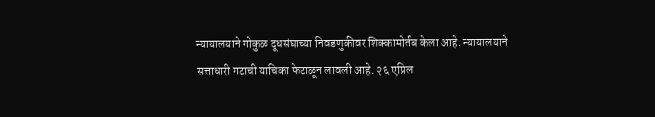न्यायालयाने गोकुळ दूधसंघाच्या निवडणुकीवर शिक्कामोर्तब केला आहे. न्यायालयाने सत्ताधारी गटाची याचिका फेटाळून लावली आहे. २६ एप्रिल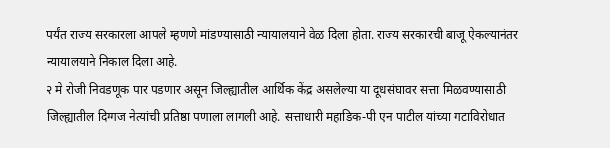पर्यंत राज्य सरकारला आपले म्हणणे मांडण्यासाठी न्यायालयाने वेळ दिला होता. राज्य सरकारची बाजू ऐकल्यानंतर न्यायालयाने निकाल दिला आहे.
२ मे रोजी निवडणूक पार पडणार असून जिल्ह्यातील आर्थिक केंद्र असलेल्या या दूधसंघावर सत्ता मिळवण्यासाठी जिल्ह्यातील दिग्गज नेत्यांची प्रतिष्ठा पणाला लागली आहे. सत्ताधारी महाडिक-पी एन पाटील यांच्या गटाविरोधात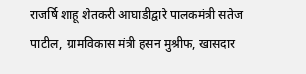राजर्षि शाहू शेतकरी आघाडीद्वारे पालकमंत्री सतेज पाटील, ग्रामविकास मंत्री हसन मुश्रीफ, खासदार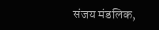संजय मंडलिक,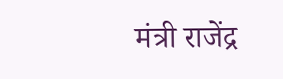मंत्री राजेंद्र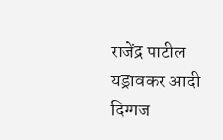राजेंद्र पाटील यड्रावकर आदी दिग्गज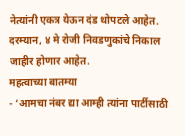नेत्यांनी एकत्र येऊन दंड थोपटले आहेत. दरम्यान, ४ मे रोजी निवडणुकांचे निकाल जाहीर होणार आहेत.
महत्वाच्या बातम्या
- ‘आमचा नंबर द्या आम्ही त्यांना पार्टीसाठी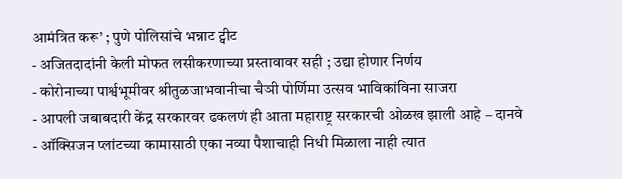आमंत्रित करू’ ; पुणे पोलिसांचे भन्नाट ट्वीट
- अजितदादांनी केली मोफत लसीकरणाच्या प्रस्तावावर सही ; उद्या होणार निर्णय
- कोरोनाच्या पार्श्वभूमीवर श्रीतुळजाभवानीचा चैञी पोर्णिमा उत्सव भाविकांविना साजरा
- आपली जबाबदारी केंद्र सरकारवर ढकलणं ही आता महाराष्ट्र सरकारची ओळख झाली आहे – दानवे
- ऑक्सिजन प्लांटच्या कामासाठी एका नव्या पैशाचाही निधी मिळाला नाही त्यात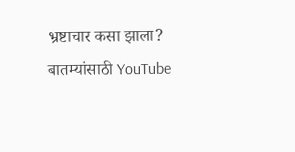भ्रष्टाचार कसा झाला?
बातम्यांसाठी YouTube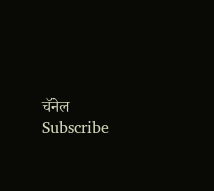चॅनेल Subscribe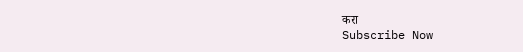करा
Subscribe Now